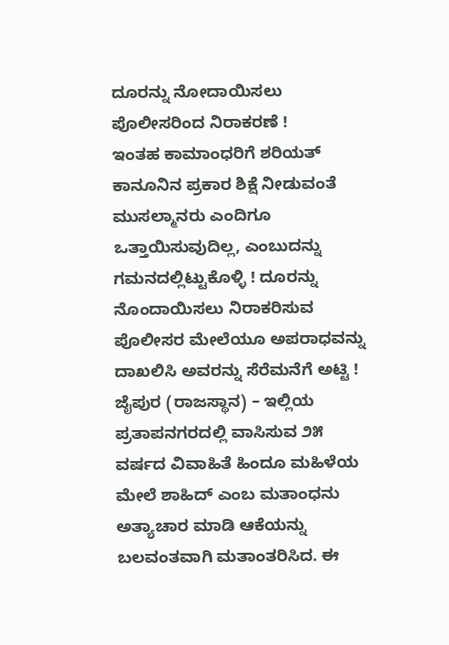ದೂರನ್ನು ನೋದಾಯಿಸಲು ಪೊಲೀಸರಿಂದ ನಿರಾಕರಣೆ !
ಇಂತಹ ಕಾಮಾಂಧರಿಗೆ ಶರಿಯತ್ ಕಾನೂನಿನ ಪ್ರಕಾರ ಶಿಕ್ಷೆ ನೀಡುವಂತೆ ಮುಸಲ್ಮಾನರು ಎಂದಿಗೂ ಒತ್ತಾಯಿಸುವುದಿಲ್ಲ, ಎಂಬುದನ್ನು ಗಮನದಲ್ಲಿಟ್ಟುಕೊಳ್ಳಿ ! ದೂರನ್ನು ನೊಂದಾಯಿಸಲು ನಿರಾಕರಿಸುವ ಪೊಲೀಸರ ಮೇಲೆಯೂ ಅಪರಾಧವನ್ನು ದಾಖಲಿಸಿ ಅವರನ್ನು ಸೆರೆಮನೆಗೆ ಅಟ್ಟಿ !
ಜೈಪುರ (ರಾಜಸ್ಥಾನ) – ಇಲ್ಲಿಯ ಪ್ರತಾಪನಗರದಲ್ಲಿ ವಾಸಿಸುವ ೨೫ ವರ್ಷದ ವಿವಾಹಿತೆ ಹಿಂದೂ ಮಹಿಳೆಯ ಮೇಲೆ ಶಾಹಿದ್ ಎಂಬ ಮತಾಂಧನು ಅತ್ಯಾಚಾರ ಮಾಡಿ ಆಕೆಯನ್ನು ಬಲವಂತವಾಗಿ ಮತಾಂತರಿಸಿದ. ಈ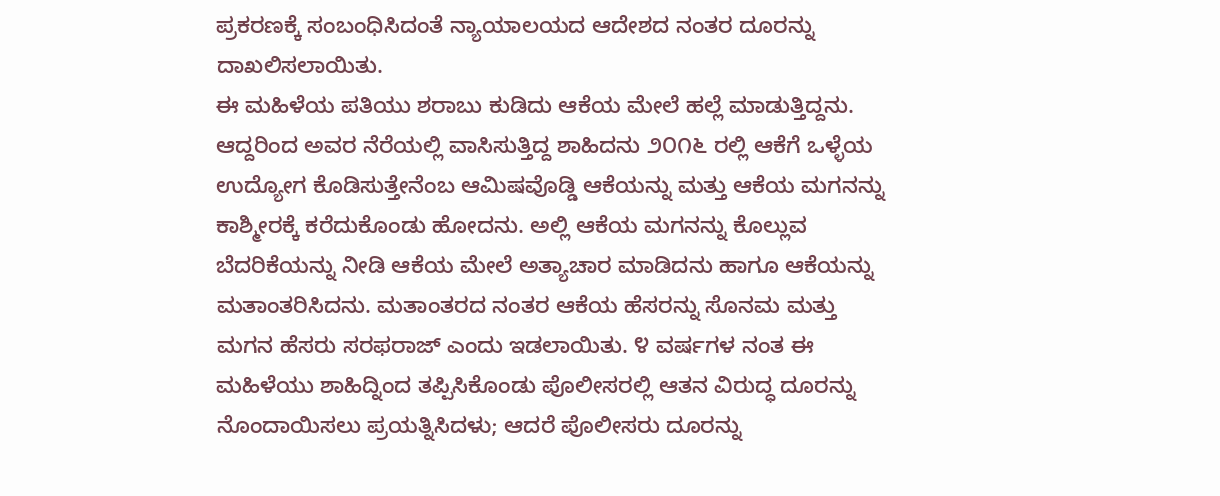ಪ್ರಕರಣಕ್ಕೆ ಸಂಬಂಧಿಸಿದಂತೆ ನ್ಯಾಯಾಲಯದ ಆದೇಶದ ನಂತರ ದೂರನ್ನು ದಾಖಲಿಸಲಾಯಿತು.
ಈ ಮಹಿಳೆಯ ಪತಿಯು ಶರಾಬು ಕುಡಿದು ಆಕೆಯ ಮೇಲೆ ಹಲ್ಲೆ ಮಾಡುತ್ತಿದ್ದನು. ಆದ್ದರಿಂದ ಅವರ ನೆರೆಯಲ್ಲಿ ವಾಸಿಸುತ್ತಿದ್ದ ಶಾಹಿದನು ೨೦೧೬ ರಲ್ಲಿ ಆಕೆಗೆ ಒಳ್ಳೆಯ ಉದ್ಯೋಗ ಕೊಡಿಸುತ್ತೇನೆಂಬ ಆಮಿಷವೊಡ್ಡಿ ಆಕೆಯನ್ನು ಮತ್ತು ಆಕೆಯ ಮಗನನ್ನು ಕಾಶ್ಮೀರಕ್ಕೆ ಕರೆದುಕೊಂಡು ಹೋದನು. ಅಲ್ಲಿ ಆಕೆಯ ಮಗನನ್ನು ಕೊಲ್ಲುವ ಬೆದರಿಕೆಯನ್ನು ನೀಡಿ ಆಕೆಯ ಮೇಲೆ ಅತ್ಯಾಚಾರ ಮಾಡಿದನು ಹಾಗೂ ಆಕೆಯನ್ನು ಮತಾಂತರಿಸಿದನು. ಮತಾಂತರದ ನಂತರ ಆಕೆಯ ಹೆಸರನ್ನು ಸೊನಮ ಮತ್ತು ಮಗನ ಹೆಸರು ಸರಫರಾಜ್ ಎಂದು ಇಡಲಾಯಿತು. ೪ ವರ್ಷಗಳ ನಂತ ಈ ಮಹಿಳೆಯು ಶಾಹಿದ್ನಿಂದ ತಪ್ಪಿಸಿಕೊಂಡು ಪೊಲೀಸರಲ್ಲಿ ಆತನ ವಿರುದ್ಧ ದೂರನ್ನು ನೊಂದಾಯಿಸಲು ಪ್ರಯತ್ನಿಸಿದಳು; ಆದರೆ ಪೊಲೀಸರು ದೂರನ್ನು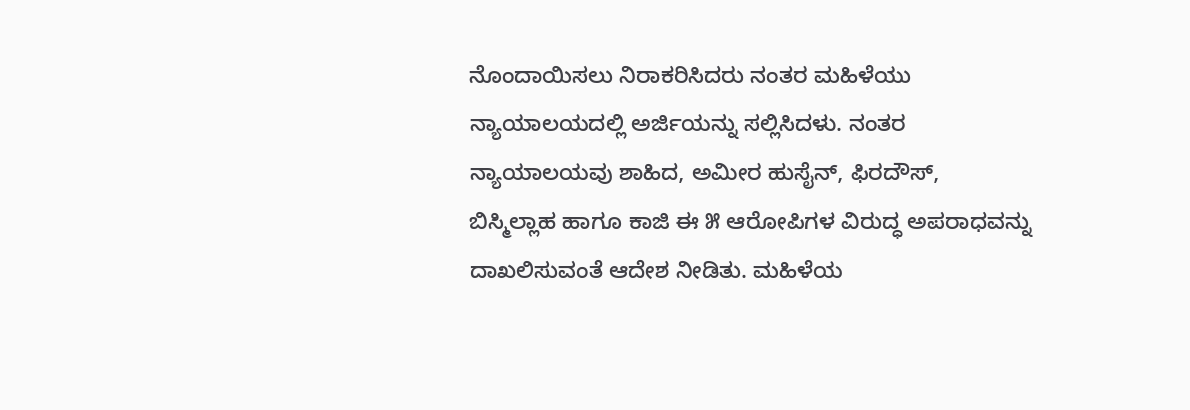ನೊಂದಾಯಿಸಲು ನಿರಾಕರಿಸಿದರು ನಂತರ ಮಹಿಳೆಯು ನ್ಯಾಯಾಲಯದಲ್ಲಿ ಅರ್ಜಿಯನ್ನು ಸಲ್ಲಿಸಿದಳು. ನಂತರ ನ್ಯಾಯಾಲಯವು ಶಾಹಿದ, ಅಮೀರ ಹುಸೈನ್, ಫಿರದೌಸ್, ಬಿಸ್ಮಿಲ್ಲಾಹ ಹಾಗೂ ಕಾಜಿ ಈ ೫ ಆರೋಪಿಗಳ ವಿರುದ್ಧ ಅಪರಾಧವನ್ನು ದಾಖಲಿಸುವಂತೆ ಆದೇಶ ನೀಡಿತು. ಮಹಿಳೆಯ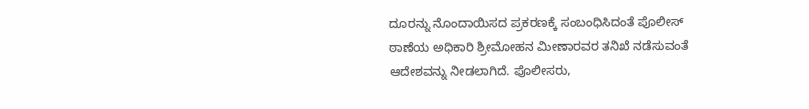ದೂರನ್ನು ನೊಂದಾಯಿಸದ ಪ್ರಕರಣಕ್ಕೆ ಸಂಬಂಧಿಸಿದಂತೆ ಪೊಲೀಸ್ ಠಾಣೆಯ ಅಧಿಕಾರಿ ಶ್ರೀಮೋಹನ ಮೀಣಾರವರ ತನಿಖೆ ನಡೆಸುವಂತೆ ಆದೇಶವನ್ನು ನೀಡಲಾಗಿದೆ. ಪೊಲೀಸರು,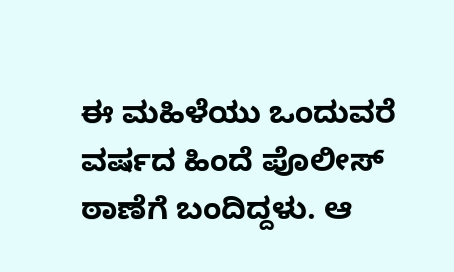ಈ ಮಹಿಳೆಯು ಒಂದುವರೆ ವರ್ಷದ ಹಿಂದೆ ಪೊಲೀಸ್ ಠಾಣೆಗೆ ಬಂದಿದ್ದಳು. ಆ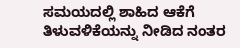ಸಮಯದಲ್ಲಿ ಶಾಹಿದ ಆಕೆಗೆ ತಿಳುವಳಿಕೆಯನ್ನು ನೀಡಿದ ನಂತರ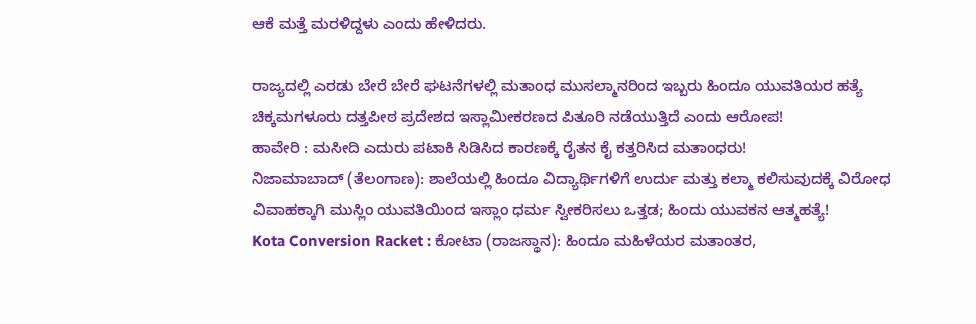ಆಕೆ ಮತ್ತೆ ಮರಳಿದ್ದಳು ಎಂದು ಹೇಳಿದರು.

ರಾಜ್ಯದಲ್ಲಿ ಎರಡು ಬೇರೆ ಬೇರೆ ಘಟನೆಗಳಲ್ಲಿ ಮತಾಂಧ ಮುಸಲ್ಮಾನರಿಂದ ಇಬ್ಬರು ಹಿಂದೂ ಯುವತಿಯರ ಹತ್ಯೆ
ಚಿಕ್ಕಮಗಳೂರು ದತ್ತಪೀಠ ಪ್ರದೇಶದ ಇಸ್ಲಾಮೀಕರಣದ ಪಿತೂರಿ ನಡೆಯುತ್ತಿದೆ ಎಂದು ಆರೋಪ!
ಹಾವೇರಿ : ಮಸೀದಿ ಎದುರು ಪಟಾಕಿ ಸಿಡಿಸಿದ ಕಾರಣಕ್ಕೆ ರೈತನ ಕೈ ಕತ್ತರಿಸಿದ ಮತಾಂಧರು!
ನಿಜಾಮಾಬಾದ್ (ತೆಲಂಗಾಣ): ಶಾಲೆಯಲ್ಲಿ ಹಿಂದೂ ವಿದ್ಯಾರ್ಥಿಗಳಿಗೆ ಉರ್ದು ಮತ್ತು ಕಲ್ಮಾ ಕಲಿಸುವುದಕ್ಕೆ ವಿರೋಧ
ವಿವಾಹಕ್ಕಾಗಿ ಮುಸ್ಲಿಂ ಯುವತಿಯಿಂದ ಇಸ್ಲಾಂ ಧರ್ಮ ಸ್ವೀಕರಿಸಲು ಒತ್ತಡ; ಹಿಂದು ಯುವಕನ ಆತ್ಮಹತ್ಯೆ!
Kota Conversion Racket : ಕೋಟಾ (ರಾಜಸ್ಥಾನ): ಹಿಂದೂ ಮಹಿಳೆಯರ ಮತಾಂತರ,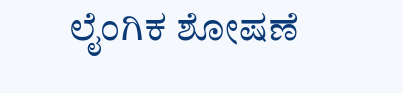ಲೈಂಗಿಕ ಶೋಷಣೆ